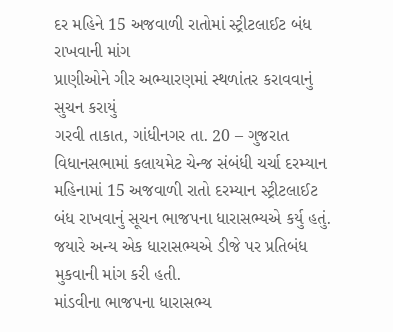દર મહિને 15 અજવાળી રાતોમાં સ્ટ્રીટલાઈટ બંધ રાખવાની માંગ
પ્રાણીઓને ગીર અભ્યારણમાં સ્થળાંતર કરાવવાનું સુચન કરાયું
ગરવી તાકાત, ગાંધીનગર તા. 20 – ગુજરાત વિધાનસભામાં કલાયમેટ ચેન્જ સંબંધી ચર્ચા દરમ્યાન મહિનામાં 15 અજવાળી રાતો દરમ્યાન સ્ટ્રીટલાઈટ બંધ રાખવાનું સૂચન ભાજપના ધારાસભ્યએ કર્યુ હતું. જયારે અન્ય એક ધારાસભ્યએ ડીજે પર પ્રતિબંધ મુકવાની માંગ કરી હતી.
માંડવીના ભાજપના ધારાસભ્ય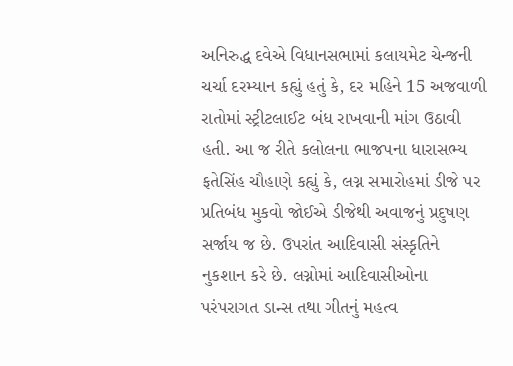અનિરુદ્ધ દવેએ વિધાનસભામાં કલાયમેટ ચેન્જની ચર્ચા દરમ્યાન કહ્યું હતું કે, દર મહિને 15 અજવાળી રાતોમાં સ્ટ્રીટલાઈટ બંધ રાખવાની માંગ ઉઠાવી હતી. આ જ રીતે કલોલના ભાજપના ધારાસભ્ય ફતેસિંહ ચૌહાણે કહ્યું કે, લગ્ન સમારોહમાં ડીજે પર પ્રતિબંધ મુકવો જોઈએ ડીજેથી અવાજનું પ્રદુષણ સર્જાય જ છે. ઉપરાંત આદિવાસી સંસ્કૃતિને નુકશાન કરે છે. લગ્નોમાં આદિવાસીઓના પરંપરાગત ડાન્સ તથા ગીતનું મહત્વ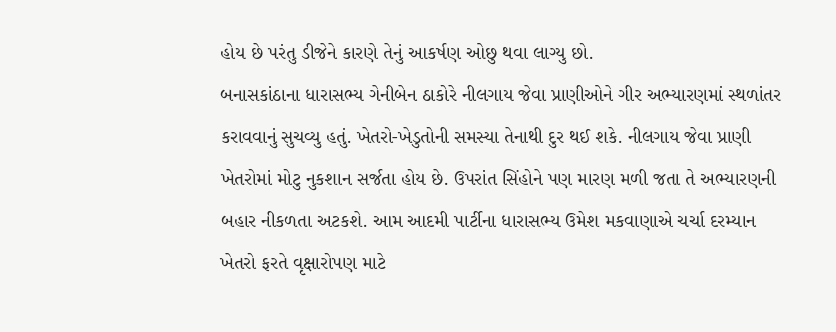હોય છે પરંતુ ડીજેને કારણે તેનું આકર્ષણ ઓછુ થવા લાગ્યુ છો.
બનાસકાંઠાના ધારાસભ્ય ગેનીબેન ઠાકોરે નીલગાય જેવા પ્રાણીઓને ગીર અભ્યારણમાં સ્થળાંતર કરાવવાનું સુચવ્યુ હતું. ખેતરો-ખેડુતોની સમસ્યા તેનાથી દુર થઈ શકે. નીલગાય જેવા પ્રાણી ખેતરોમાં મોટુ નુકશાન સર્જતા હોય છે. ઉપરાંત સિંહોને પણ મારણ મળી જતા તે અભ્યારણની બહાર નીકળતા અટકશે. આમ આદમી પાર્ટીના ધારાસભ્ય ઉમેશ મકવાણાએ ચર્ચા દરમ્યાન ખેતરો ફરતે વૃક્ષારોપણ માટે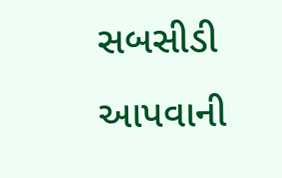સબસીડી આપવાની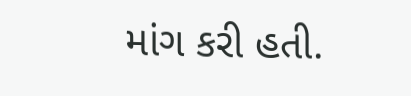માંગ કરી હતી.